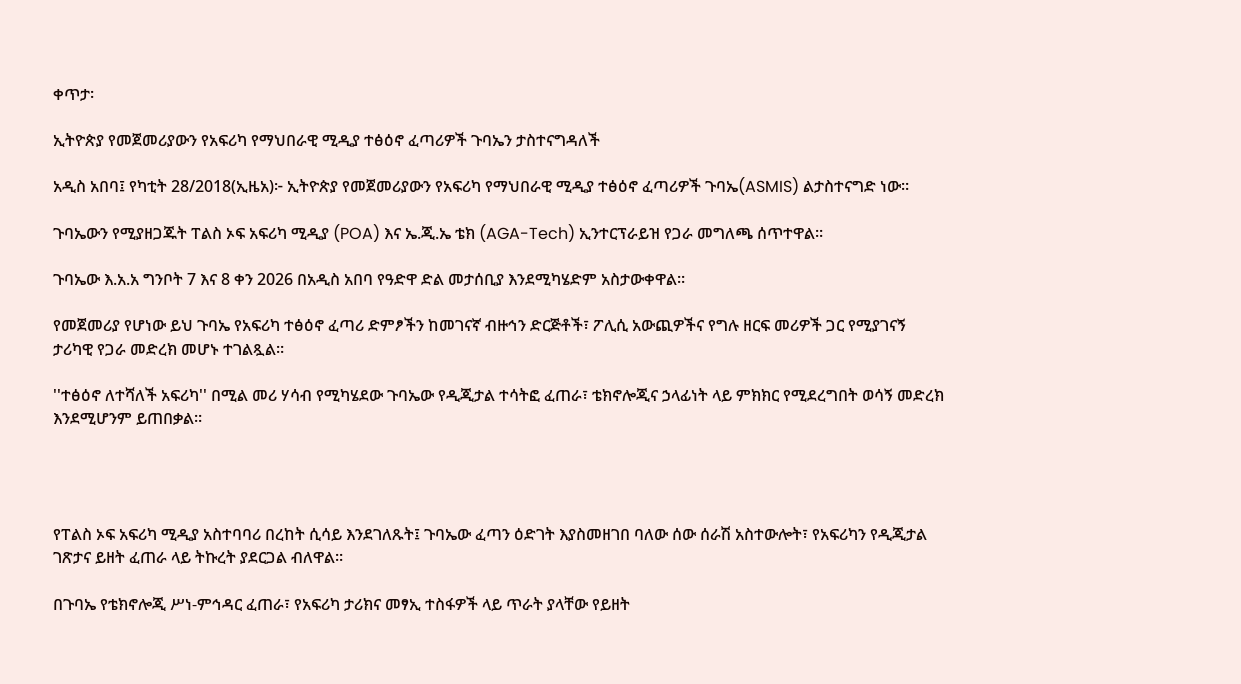ቀጥታ፡

ኢትዮጵያ የመጀመሪያውን የአፍሪካ የማህበራዊ ሚዲያ ተፅዕኖ ፈጣሪዎች ጉባኤን ታስተናግዳለች

አዲስ አበባ፤ የካቲት 28/2018(ኢዜአ)፦ ኢትዮጵያ የመጀመሪያውን የአፍሪካ የማህበራዊ ሚዲያ ተፅዕኖ ፈጣሪዎች ጉባኤ(ASMIS) ልታስተናግድ ነው።

ጉባኤውን የሚያዘጋጁት ፐልስ ኦፍ አፍሪካ ሚዲያ (POA) እና ኤ.ጂ.ኤ ቴክ (AGA-Tech) ኢንተርፕራይዝ የጋራ መግለጫ ሰጥተዋል።

ጉባኤው እ.አ.አ ግንቦት 7 እና 8 ቀን 2026 በአዲስ አበባ የዓድዋ ድል መታሰቢያ እንደሚካሄድም አስታውቀዋል።

የመጀመሪያ የሆነው ይህ ጉባኤ የአፍሪካ ተፅዕኖ ፈጣሪ ድምፆችን ከመገናኛ ብዙኅን ድርጅቶች፣ ፖሊሲ አውጪዎችና የግሉ ዘርፍ መሪዎች ጋር የሚያገናኝ ታሪካዊ የጋራ መድረክ መሆኑ ተገልጿል።

''ተፅዕኖ ለተሻለች አፍሪካ'' በሚል መሪ ሃሳብ የሚካሄደው ጉባኤው የዲጂታል ተሳትፎ ፈጠራ፣ ቴክኖሎጂና ኃላፊነት ላይ ምክክር የሚደረግበት ወሳኝ መድረክ እንደሚሆንም ይጠበቃል።




የፐልስ ኦፍ አፍሪካ ሚዲያ አስተባባሪ በረከት ሲሳይ እንደገለጹት፤ ጉባኤው ፈጣን ዕድገት እያስመዘገበ ባለው ሰው ሰራሽ አስተውሎት፣ የአፍሪካን የዲጂታል ገጽታና ይዘት ፈጠራ ላይ ትኩረት ያደርጋል ብለዋል።

በጉባኤ የቴክኖሎጂ ሥነ-ምኅዳር ፈጠራ፣ የአፍሪካ ታሪክና መፃኢ ተስፋዎች ላይ ጥራት ያላቸው የይዘት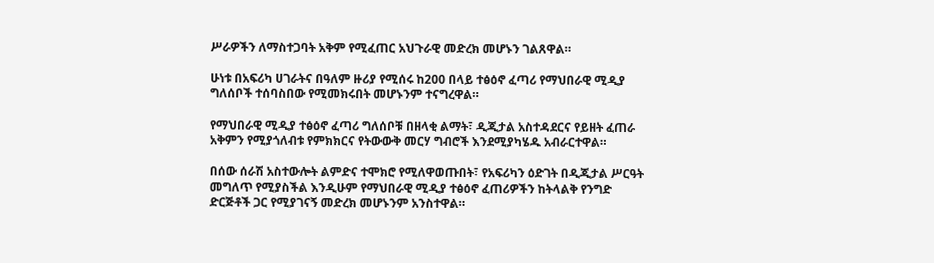ሥራዎችን ለማስተጋባት አቅም የሚፈጠር አህጉራዊ መድረክ መሆኑን ገልጸዋል።

ሁነቱ በአፍሪካ ሀገራትና በዓለም ዙሪያ የሚሰሩ ከ200 በላይ ተፅዕኖ ፈጣሪ የማህበራዊ ሚዲያ ግለሰቦች ተሰባስበው የሚመክሩበት መሆኑንም ተናግረዋል።

የማህበራዊ ሚዲያ ተፅዕኖ ፈጣሪ ግለሰቦቹ በዘላቂ ልማት፣ ዲጂታል አስተዳደርና የይዘት ፈጠራ አቅምን የሚያጎለብቱ የምክክርና የትውውቅ መርሃ ግብሮች እንደሚያካሄዱ አብራርተዋል።

በሰው ሰራሽ አስተውሎት ልምድና ተሞክሮ የሚለዋወጡበት፣ የአፍሪካን ዕድገት በዲጂታል ሥርዓት መግለጥ የሚያስችል እንዲሁም የማህበራዊ ሚዲያ ተፅዕኖ ፈጠሪዎችን ከትላልቅ የንግድ ድርጅቶች ጋር የሚያገናኝ መድረክ መሆኑንም አንስተዋል።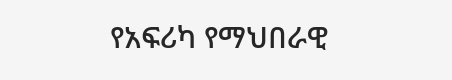የአፍሪካ የማህበራዊ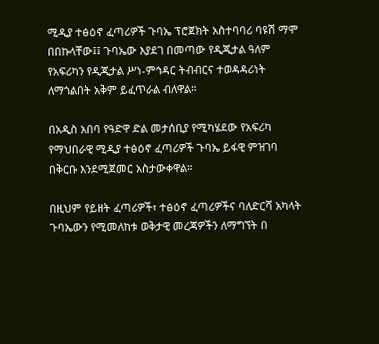ሚዲያ ተፅዕኖ ፈጣሪዎች ጉባኤ ፕሮጀክት አስተባባሪ ባዩሽ ማሞ በበኩላቸው፤፤ ጉባኤው እያደገ በመጣው የዲጂታል ዓለም የአፍሪካን የዲጂታል ሥነ-ምኅዳር ትብብርና ተወዳዳሪነት ለማጎልበት አቅም ይፈጥራል ብለዋል።

በአዲስ አበባ የዓድዋ ድል መታሰቢያ የሚካሄደው የአፍሪካ የማህበራዊ ሚዲያ ተፅዕኖ ፈጣሪዎች ጉባኤ ይፋዊ ምዝገባ በቅርቡ እንደሚጀመር አስታውቀዋል።

በዚህም የይዘት ፈጣሪዎች፣ ተፅዕኖ ፈጣሪዎችና ባለድርሻ አካላት ጉባኤውን የሚመለከቱ ወቅታዊ መረጃዎችን ለማግኘት በ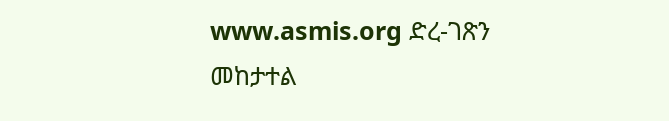www.asmis.org ድረ-ገጽን መከታተል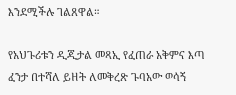እንደሚችሉ ገልጸዋል።

የአህጉሪቱን ዲጂታል መጻኢ የፈጠራ አቅምና እጣ ፈንታ በተሻለ ይዘት ለመቅረጽ ጉባአው ወሳኝ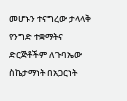መሆኑን ተናግረው ታላላቅ የንግድ ተቋማትና ድርጅቶችም ለጉባኤው ስኬታማነት በአጋርነት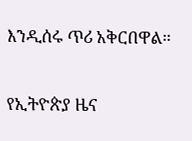እንዲሰሩ ጥሪ አቅርበዋል።

የኢትዮጵያ ዜና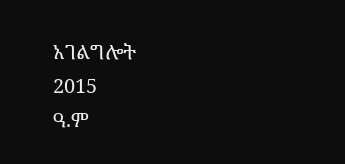አገልግሎት
2015
ዓ.ም